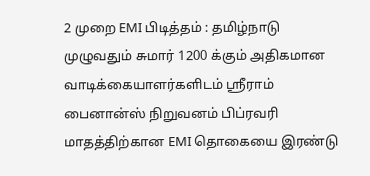2 முறை EMI பிடித்தம் : தமிழ்நாடு முழுவதும் சுமார் 1200 க்கும் அதிகமான வாடிக்கையாளர்களிடம் ஸ்ரீராம் பைனான்ஸ் நிறுவனம் பிப்ரவரி மாதத்திற்கான EMI தொகையை இரண்டு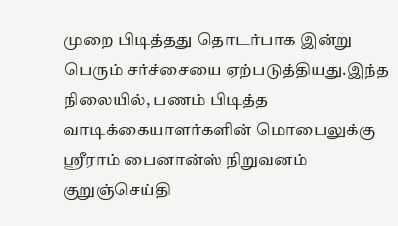முறை பிடித்தது தொடர்பாக இன்று பெரும் சர்ச்சையை ஏற்படுத்தியது.இந்த நிலையில், பணம் பிடித்த வாடிக்கையாளர்களின் மொபைலுக்கு ஸ்ரீராம் பைனான்ஸ் நிறுவனம் குறுஞ்செய்தி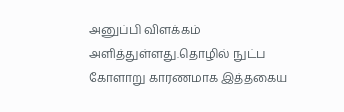அனுப்பி விளக்கம் அளித்துள்ளது.தொழில் நுட்ப கோளாறு காரணமாக இத்தகைய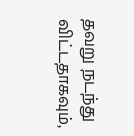தவறு நடந்து விட்டதாகவும்,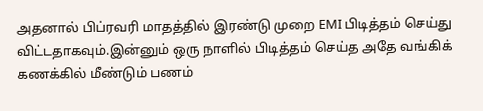அதனால் பிப்ரவரி மாதத்தில் இரண்டு முறை EMI பிடித்தம் செய்து விட்டதாகவும்.இன்னும் ஒரு நாளில் பிடித்தம் செய்த அதே வங்கிக் கணக்கில் மீண்டும் பணம்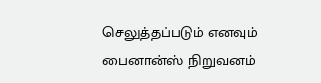செலுத்தப்படும் எனவும் பைனான்ஸ் நிறுவனம்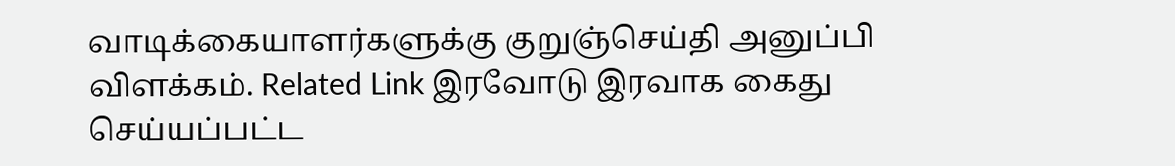வாடிக்கையாளர்களுக்கு குறுஞ்செய்தி அனுப்பி விளக்கம். Related Link இரவோடு இரவாக கைது செய்யப்பட்ட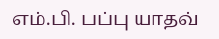எம்.பி. பப்பு யாதவ்